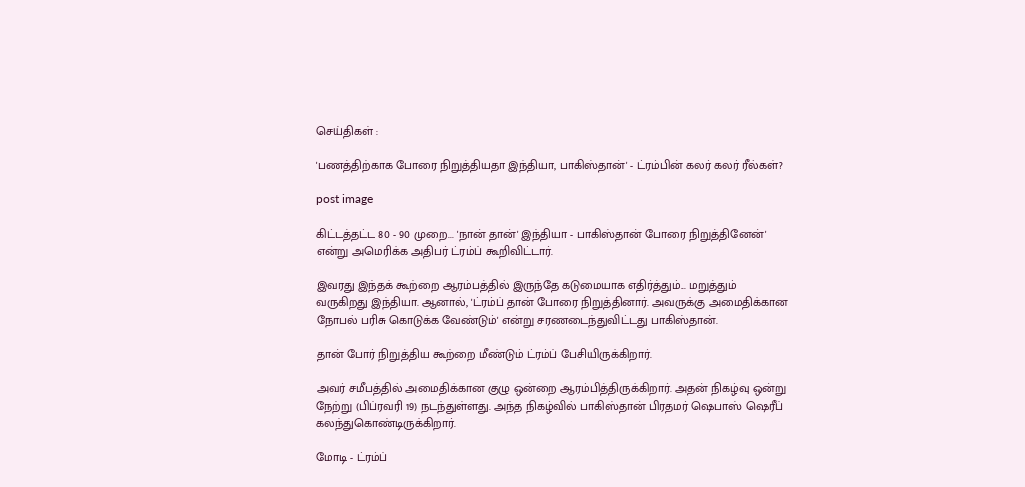செய்திகள் :

'பணத்திற்காக போரை நிறுத்தியதா இந்தியா, பாகிஸ்தான்' - ட்ரம்பின் கலர் கலர் ரீல்கள்?

post image

கிட்டத்தட்ட 80 - 90 முறை... 'நான் தான்' இந்தியா - பாகிஸ்தான் போரை நிறுத்தினேன்' என்று அமெரிக்க அதிபர் ட்ரம்ப் கூறிவிட்டார்.

இவரது இந்தக் கூற்றை ஆரம்பத்தில் இருந்தே கடுமையாக எதிர்த்தும்... மறுத்தும் வருகிறது இந்தியா. ஆனால், 'ட்ரம்ப் தான் போரை நிறுத்தினார். அவருக்கு அமைதிக்கான நோபல் பரிசு கொடுக்க வேண்டும்' என்று சரணடைந்துவிட்டது பாகிஸ்தான்.

தான் போர் நிறுத்திய கூற்றை மீண்டும் ட்ரம்ப் பேசியிருக்கிறார்.

அவர் சமீபத்தில் அமைதிக்கான குழு ஒன்றை ஆரம்பித்திருக்கிறார். அதன் நிகழ்வு ஒன்று நேற்று (பிப்ரவரி 19) நடந்துள்ளது. அந்த நிகழ்வில் பாகிஸ்தான் பிரதமர் ஷெபாஸ் ஷெரீப் கலந்துகொண்டிருக்கிறார்.

மோடி - ட்ரம்ப்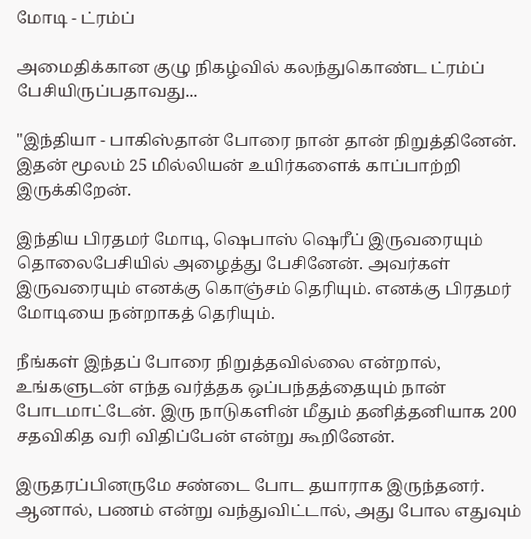மோடி - ட்ரம்ப்

அமைதிக்கான குழு நிகழ்வில் கலந்துகொண்ட ட்ரம்ப் பேசியிருப்பதாவது...

"இந்தியா - பாகிஸ்தான் போரை நான் தான் நிறுத்தினேன். இதன் மூலம் 25 மில்லியன் உயிர்களைக் காப்பாற்றி இருக்கிறேன்.

இந்திய பிரதமர் மோடி, ஷெபாஸ் ஷெரீப் இருவரையும் தொலைபேசியில் அழைத்து பேசினேன். அவர்கள் இருவரையும் எனக்கு கொஞ்சம் தெரியும். எனக்கு பிரதமர் மோடியை நன்றாகத் தெரியும்.

நீங்கள் இந்தப் போரை நிறுத்தவில்லை என்றால், உங்களுடன் எந்த வர்த்தக ஒப்பந்தத்தையும் நான் போடமாட்டேன். இரு நாடுகளின் மீதும் தனித்தனியாக 200 சதவிகித வரி விதிப்பேன் என்று கூறினேன்.

இருதரப்பினருமே சண்டை போட தயாராக இருந்தனர். ஆனால், பணம் என்று வந்துவிட்டால், அது போல எதுவும்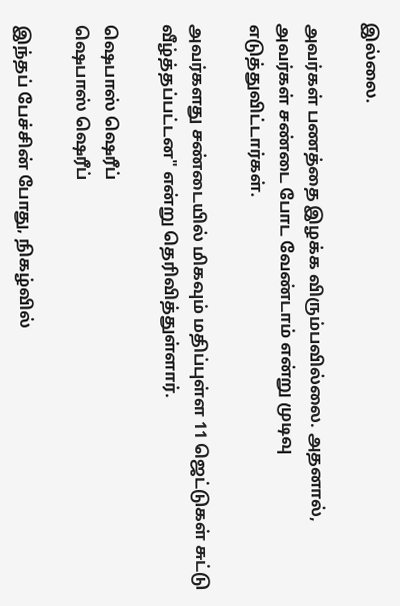இல்லை.

அவர்கள் பணத்தை இழக்க விரும்பவில்லை. அதனால், அவர்கள் சண்டை போட வேண்டாம் என்று முடிவு எடுத்துவிட்டார்கள்.

அவர்களது சண்டையில் மிகவும் மதிப்புள்ள 11 ஜெட்டுகள் சுட்டு வீழ்த்தப்பட்டன" என்று தெரிவித்துள்ளார்.

ஷெபாஸ் ஷெரீப்
ஷெபாஸ் ஷெரீப்

இந்தப் பேச்சின் போது, நிகழ்வில்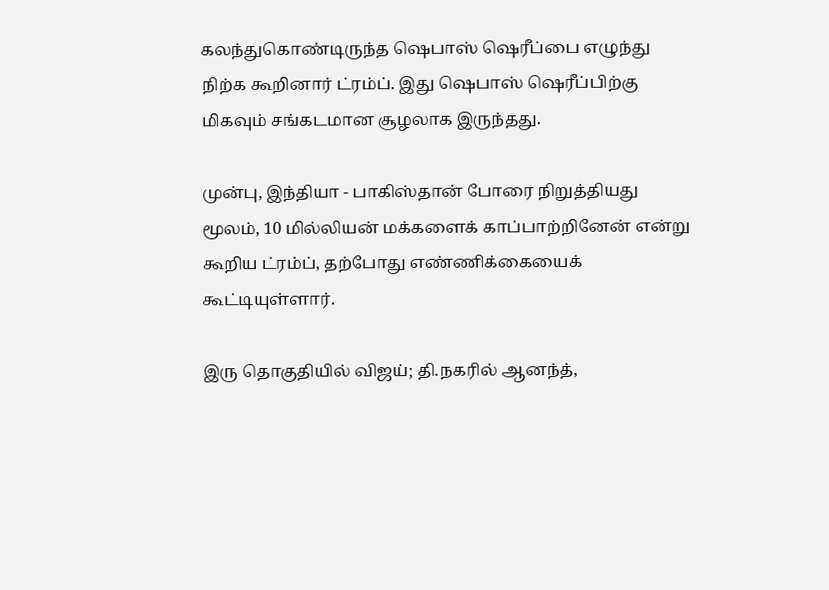கலந்துகொண்டிருந்த ஷெபாஸ் ஷெரீப்பை எழுந்து நிற்க கூறினார் ட்ரம்ப். இது ஷெபாஸ் ஷெரீப்பிற்கு மிகவும் சங்கடமான சூழலாக இருந்தது.

முன்பு, இந்தியா - பாகிஸ்தான் போரை நிறுத்தியது மூலம், 10 மில்லியன் மக்களைக் காப்பாற்றினேன் என்று கூறிய ட்ரம்ப், தற்போது எண்ணிக்கையைக் கூட்டியுள்ளார்.

இரு தொகுதியில் விஜய்; தி.நகரில் ஆனந்த்,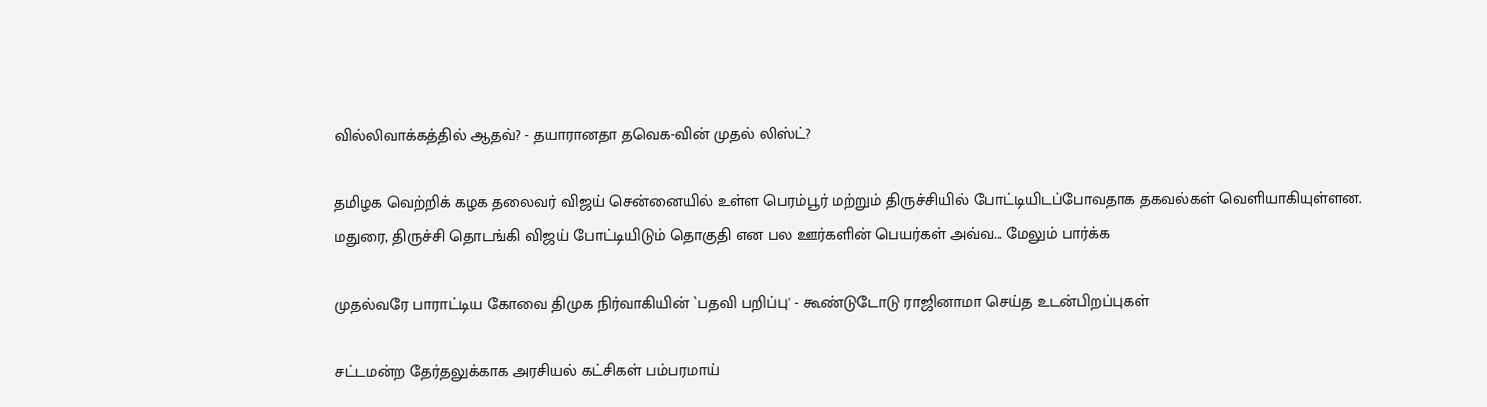வில்லிவாக்கத்தில் ஆதவ்? - தயாரானதா தவெக-வின் முதல் லிஸ்ட்?

தமிழக வெற்றிக் கழக தலைவர் விஜய் சென்னையில் உள்ள பெரம்பூர் மற்றும் திருச்சியில் போட்டியிடப்போவதாக தகவல்கள் வெளியாகியுள்ளன. மதுரை, திருச்சி தொடங்கி விஜய் போட்டியிடும் தொகுதி என பல ஊர்களின் பெயர்கள் அவ்வ... மேலும் பார்க்க

முதல்வரே பாராட்டிய கோவை திமுக நிர்வாகியின் `பதவி பறிப்பு' - கூண்டுடோடு ராஜினாமா செய்த உடன்பிறப்புகள்

சட்டமன்ற தேர்தலுக்காக அரசியல் கட்சிகள் பம்பரமாய்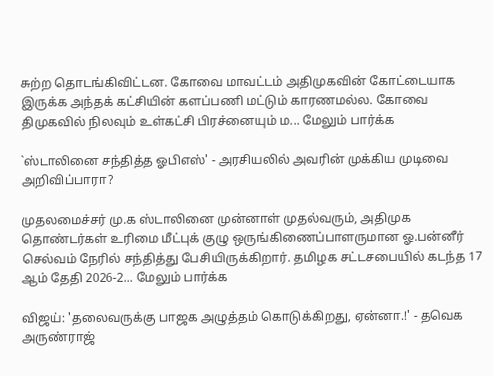சுற்ற தொடங்கிவிட்டன. கோவை மாவட்டம் அதிமுகவின் கோட்டையாக இருக்க அந்தக் கட்சியின் களப்பணி மட்டும் காரணமல்ல. கோவை திமுகவில் நிலவும் உள்கட்சி பிரச்னையும் ம... மேலும் பார்க்க

`ஸ்டாலினை சந்தித்த ஓபிஎஸ்' - அரசியலில் அவரின் முக்கிய முடிவை அறிவிப்பாரா?

முதலமைச்சர் மு.க ஸ்டாலினை முன்னாள் முதல்வரும், அதிமுக தொண்டர்கள் உரிமை மீட்புக் குழு ஒருங்கிணைப்பாளருமான ஓ.பன்னீர் செல்வம் நேரில் சந்தித்து பேசியிருக்கிறார். தமிழக சட்டசபையில் கடந்த 17 ஆம் தேதி 2026-2... மேலும் பார்க்க

விஜய்: 'தலைவருக்கு பாஜக அழுத்தம் கொடுக்கிறது, ஏன்னா.!' - தவெக அருண்ராஜ்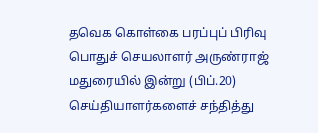தவெக கொள்கை பரப்புப் பிரிவு பொதுச் செயலாளர் அருண்ராஜ் மதுரையில் இன்று (பிப்.20) செய்தியாளர்களைச் சந்தித்து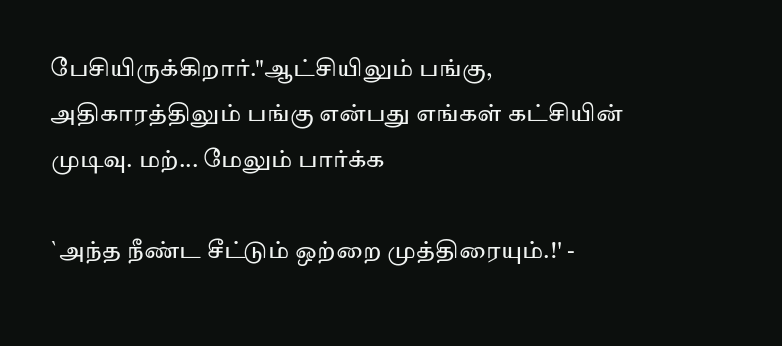பேசியிருக்கிறார்."ஆட்சியிலும் பங்கு, அதிகாரத்திலும் பங்கு என்பது எங்கள் கட்சியின் முடிவு. மற்... மேலும் பார்க்க

`அந்த நீண்ட சீட்டும் ஒற்றை முத்திரையும்.!' -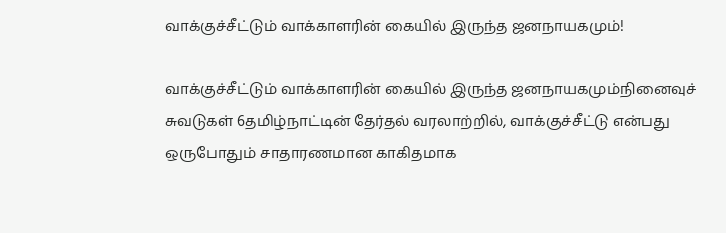வாக்குச்சீட்டும் வாக்காளரின் கையில் இருந்த ஜனநாயகமும்!

வாக்குச்சீட்டும் வாக்காளரின் கையில் இருந்த ஜனநாயகமும்நினைவுச் சுவடுகள் 6தமிழ்நாட்டின் தேர்தல் வரலாற்றில், வாக்குச்சீட்டு என்பது ஒருபோதும் சாதாரணமான காகிதமாக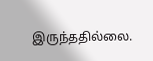இருந்ததில்லை.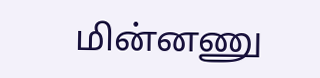மின்னணு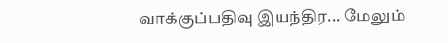வாக்குப்பதிவு இயந்திர... மேலும்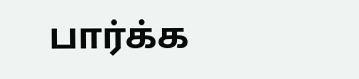பார்க்க